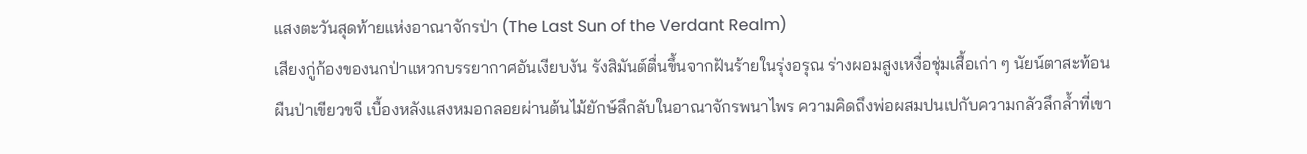แสงตะวันสุดท้ายแห่งอาณาจักรป่า (The Last Sun of the Verdant Realm)
เสียงกู่ก้องของนกป่าแหวกบรรยากาศอันเงียบงัน รังสิมันต์ตื่นขึ้นจากฝันร้ายในรุ่งอรุณ ร่างผอมสูงเหงื่อชุ่มเสื้อเก่า ๆ นัยน์ตาสะท้อนผืนป่าเขียวขจี เบื้องหลังแสงหมอกลอยผ่านต้นไม้ยักษ์ลึกลับในอาณาจักรพนาไพร ความคิดถึงพ่อผสมปนเปกับความกลัวลึกล้ำที่เขา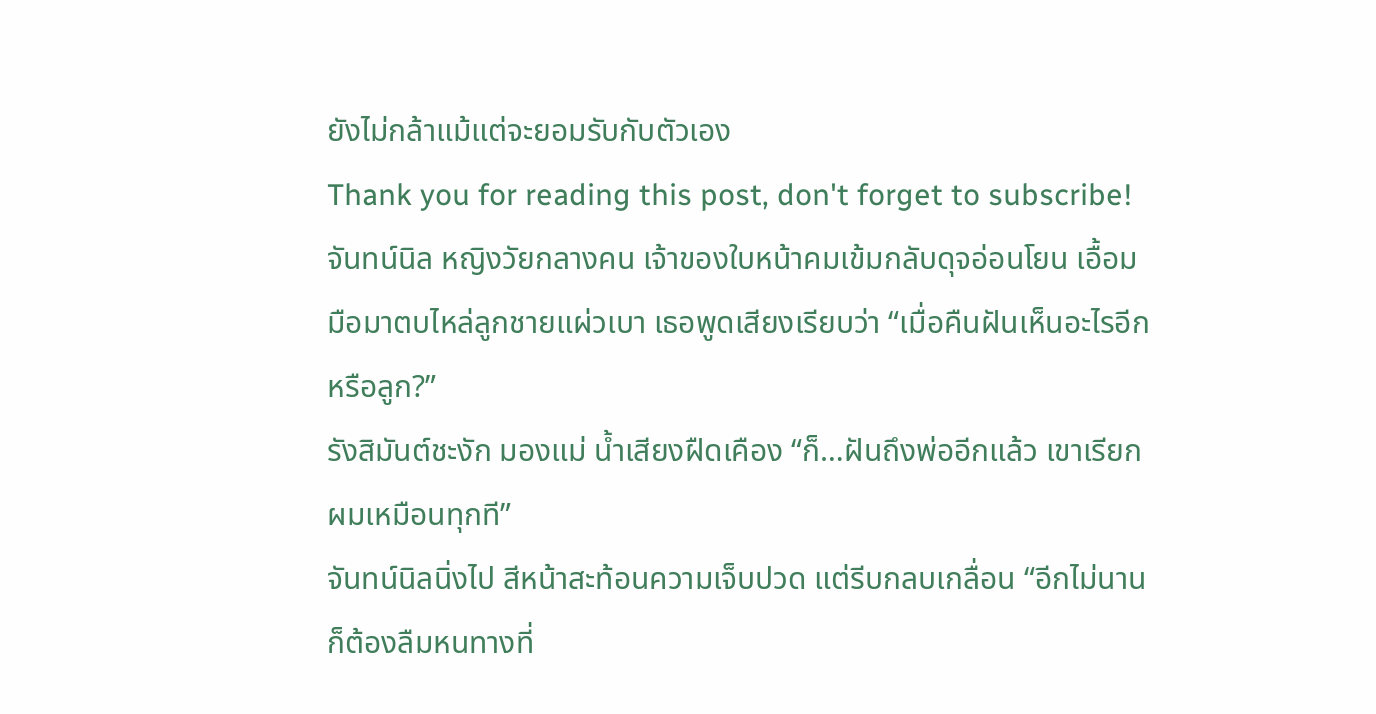ยังไม่กล้าแม้แต่จะยอมรับกับตัวเอง
Thank you for reading this post, don't forget to subscribe!จันทน์นิล หญิงวัยกลางคน เจ้าของใบหน้าคมเข้มกลับดุจอ่อนโยน เอื้อมมือมาตบไหล่ลูกชายแผ่วเบา เธอพูดเสียงเรียบว่า “เมื่อคืนฝันเห็นอะไรอีกหรือลูก?”
รังสิมันต์ชะงัก มองแม่ น้ำเสียงฝืดเคือง “ก็…ฝันถึงพ่ออีกแล้ว เขาเรียกผมเหมือนทุกที”
จันทน์นิลนิ่งไป สีหน้าสะท้อนความเจ็บปวด แต่รีบกลบเกลื่อน “อีกไม่นานก็ต้องลืมหนทางที่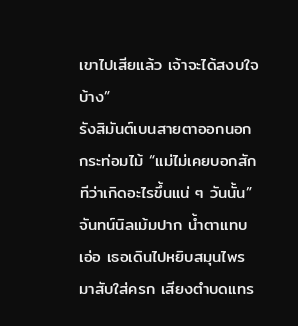เขาไปเสียแล้ว เจ้าจะได้สงบใจบ้าง”
รังสิมันต์เบนสายตาออกนอกกระท่อมไม้ “แม่ไม่เคยบอกสักทีว่าเกิดอะไรขึ้นแน่ ๆ วันนั้น”
จันทน์นิลเม้มปาก น้ำตาแทบเอ่อ เธอเดินไปหยิบสมุนไพรมาสับใส่ครก เสียงตำบดแทร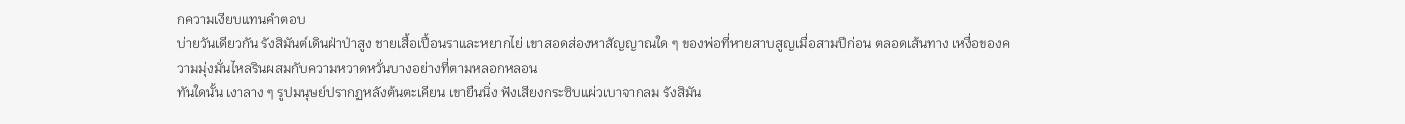กความเงียบแทนคำตอบ
บ่ายวันเดียวกัน รังสิมันต์เดินฝ่าป่าสูง ชายเสื้อเปื้อนราและหยากไย่ เขาสอดส่องหาสัญญาณใด ๆ ของพ่อที่หายสาบสูญเมื่อสามปีก่อน ตลอดเส้นทาง เหงื่อของความมุ่งมั่นไหลรินผสมกับความหวาดหวั่นบางอย่างที่ตามหลอกหลอน
ทันใดนั้น เงาลาง ๆ รูปมนุษย์ปรากฏหลังต้นตะเคียน เขายืนนิ่ง ฟังเสียงกระซิบแผ่วเบาจากลม รังสิมัน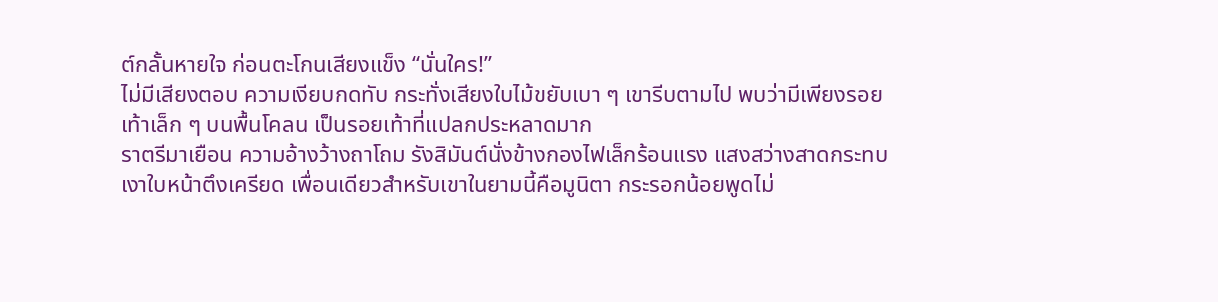ต์กลั้นหายใจ ก่อนตะโกนเสียงแข็ง “นั่นใคร!”
ไม่มีเสียงตอบ ความเงียบกดทับ กระทั่งเสียงใบไม้ขยับเบา ๆ เขารีบตามไป พบว่ามีเพียงรอยเท้าเล็ก ๆ บนพื้นโคลน เป็นรอยเท้าที่แปลกประหลาดมาก
ราตรีมาเยือน ความอ้างว้างถาโถม รังสิมันต์นั่งข้างกองไฟเล็กร้อนแรง แสงสว่างสาดกระทบเงาใบหน้าตึงเครียด เพื่อนเดียวสำหรับเขาในยามนี้คือมูนิตา กระรอกน้อยพูดไม่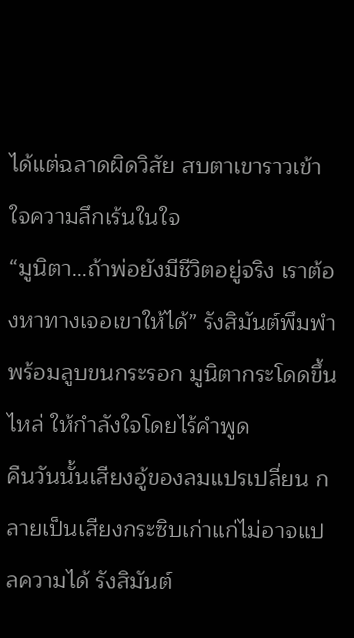ได้แต่ฉลาดผิดวิสัย สบตาเขาราวเข้าใจความลึกเร้นในใจ
“มูนิตา…ถ้าพ่อยังมีชีวิตอยู่จริง เราต้องหาทางเจอเขาให้ได้” รังสิมันต์พึมพำพร้อมลูบขนกระรอก มูนิตากระโดดขึ้นไหล่ ให้กำลังใจโดยไร้คำพูด
คืนวันนั้นเสียงอู้ของลมแปรเปลี่ยน กลายเป็นเสียงกระซิบเก่าแก่ไม่อาจแปลความได้ รังสิมันต์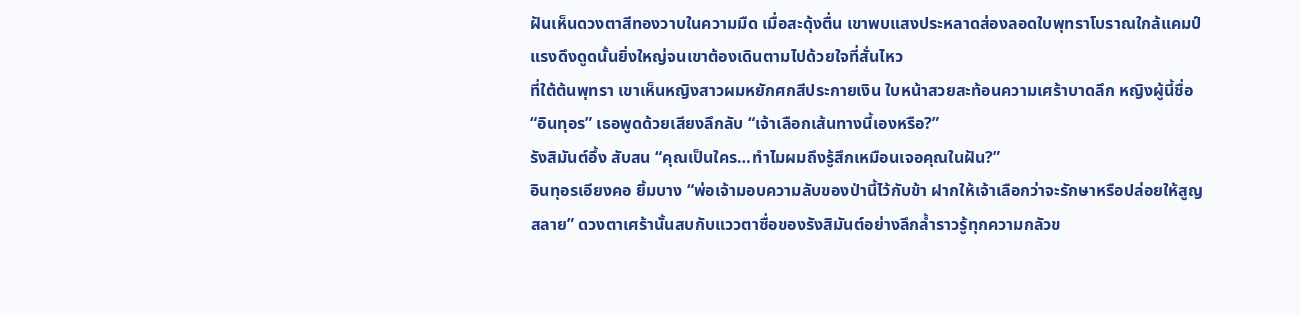ฝันเห็นดวงตาสีทองวาบในความมืด เมื่อสะดุ้งตื่น เขาพบแสงประหลาดส่องลอดใบพุทราโบราณใกล้แคมป์ แรงดึงดูดนั้นยิ่งใหญ่จนเขาต้องเดินตามไปด้วยใจที่สั่นไหว
ที่ใต้ต้นพุทรา เขาเห็นหญิงสาวผมหยักศกสีประกายเงิน ใบหน้าสวยสะท้อนความเศร้าบาดลึก หญิงผู้นี้ชื่อ “อินทุอร” เธอพูดด้วยเสียงลึกลับ “เจ้าเลือกเส้นทางนี้เองหรือ?”
รังสิมันต์อึ้ง สับสน “คุณเป็นใคร…ทำไมผมถึงรู้สึกเหมือนเจอคุณในฝัน?”
อินทุอรเอียงคอ ยิ้มบาง “พ่อเจ้ามอบความลับของป่านี้ไว้กับข้า ฝากให้เจ้าเลือกว่าจะรักษาหรือปล่อยให้สูญสลาย” ดวงตาเศร้านั้นสบกับแววตาซื่อของรังสิมันต์อย่างลึกล้ำราวรู้ทุกความกลัวข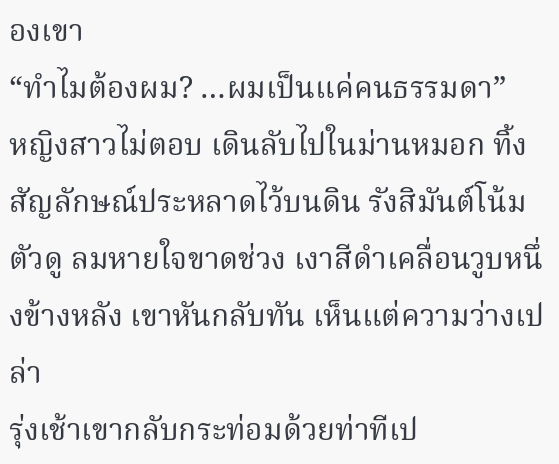องเขา
“ทำไมต้องผม? …ผมเป็นแค่คนธรรมดา”
หญิงสาวไม่ตอบ เดินลับไปในม่านหมอก ทิ้งสัญลักษณ์ประหลาดไว้บนดิน รังสิมันต์โน้มตัวดู ลมหายใจขาดช่วง เงาสีดำเคลื่อนวูบหนึ่งข้างหลัง เขาหันกลับทัน เห็นแต่ความว่างเปล่า
รุ่งเช้าเขากลับกระท่อมด้วยท่าทีเป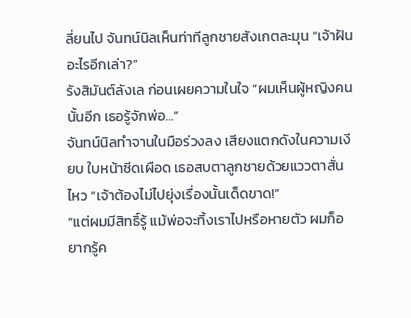ลี่ยนไป จันทน์นิลเห็นท่าทีลูกชายสังเกตละมุน “เจ้าฝันอะไรอีกเล่า?”
รังสิมันต์ลังเล ก่อนเผยความในใจ “ผมเห็นผู้หญิงคนนั้นอีก เธอรู้จักพ่อ…”
จันทน์นิลทำจานในมือร่วงลง เสียงแตกดังในความเงียบ ใบหน้าซีดเผือด เธอสบตาลูกชายด้วยแววตาสั่นไหว “เจ้าต้องไม่ไปยุ่งเรื่องนั้นเด็ดขาด!”
“แต่ผมมีสิทธิ์รู้ แม้พ่อจะทิ้งเราไปหรือหายตัว ผมก็อยากรู้ค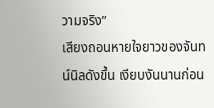วามจริง”
เสียงถอนหายใจยาวของจันทน์นิลดังขึ้น เงียบงันนานก่อน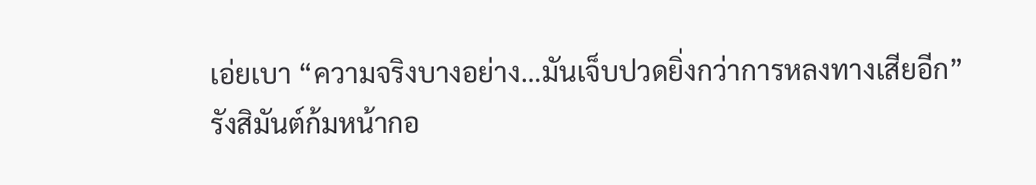เอ่ยเบา “ความจริงบางอย่าง…มันเจ็บปวดยิ่งกว่าการหลงทางเสียอีก”
รังสิมันต์ก้มหน้ากอ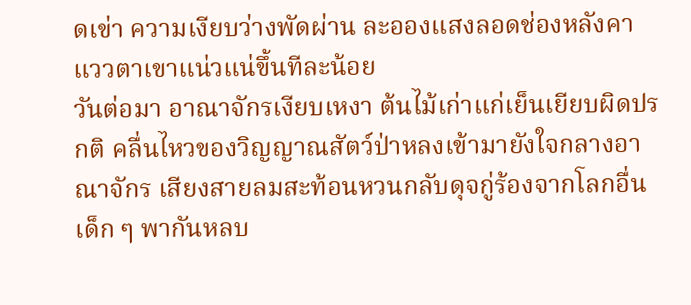ดเข่า ความเงียบว่างพัดผ่าน ละอองแสงลอดช่องหลังคา แววตาเขาแน่วแน่ขึ้นทีละน้อย
วันต่อมา อาณาจักรเงียบเหงา ต้นไม้เก่าแก่เย็นเยียบผิดปรกติ คลื่นไหวของวิญญาณสัตว์ป่าหลงเข้ามายังใจกลางอาณาจักร เสียงสายลมสะท้อนหวนกลับดุจกู่ร้องจากโลกอื่น เด็ก ๆ พากันหลบ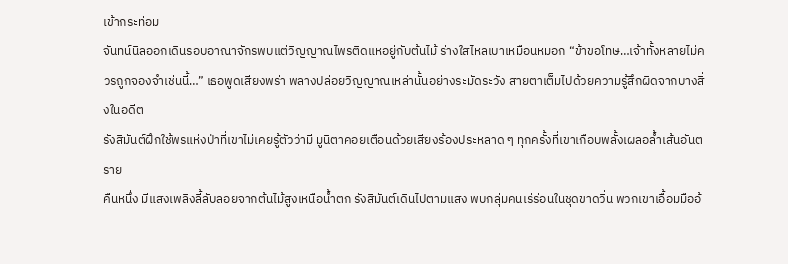เข้ากระท่อม
จันทน์นิลออกเดินรอบอาณาจักรพบแต่วิญญาณไพรติดแหอยู่กับต้นไม้ ร่างใสไหลเบาเหมือนหมอก “ข้าขอโทษ…เจ้าทั้งหลายไม่ควรถูกจองจำเช่นนี้…” เธอพูดเสียงพร่า พลางปล่อยวิญญาณเหล่านั้นอย่างระมัดระวัง สายตาเต็มไปด้วยความรู้สึกผิดจากบางสิ่งในอดีต
รังสิมันต์ฝึกใช้พรแห่งป่าที่เขาไม่เคยรู้ตัวว่ามี มูนิตาคอยเตือนด้วยเสียงร้องประหลาด ๆ ทุกครั้งที่เขาเกือบพลั้งเผลอล้ำเส้นอันตราย
คืนหนึ่ง มีแสงเพลิงลี้ลับลอยจากต้นไม้สูงเหนือน้ำตก รังสิมันต์เดินไปตามแสง พบกลุ่มคนเร่ร่อนในชุดขาดวิ่น พวกเขาเอื้อมมืออ้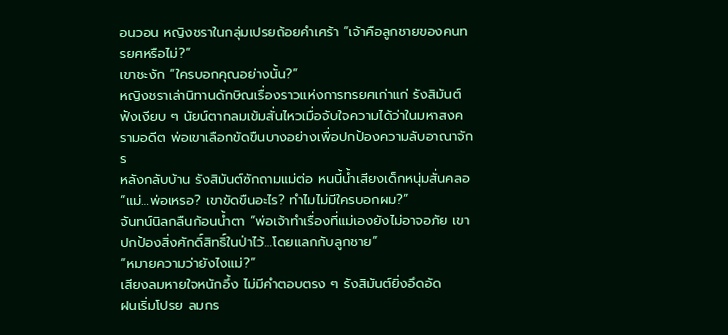อนวอน หญิงชราในกลุ่มเปรยถ้อยคำเศร้า “เจ้าคือลูกชายของคนทรยศหรือไม่?”
เขาชะงัก “ใครบอกคุณอย่างนั้น?”
หญิงชราเล่านิทานดักษิณเรื่องราวแห่งการทรยศเก่าแก่ รังสิมันต์ฟังเงียบ ๆ นัยน์ตากลมเข้มสั่นไหวเมื่อจับใจความได้ว่าในมหาสงครามอดีต พ่อเขาเลือกขัดขืนบางอย่างเพื่อปกป้องความลับอาณาจักร
หลังกลับบ้าน รังสิมันต์ซักถามแม่ต่อ หนนี้น้ำเสียงเด็กหนุ่มสั่นคลอ “แม่…พ่อเหรอ? เขาขัดขืนอะไร? ทำไมไม่มีใครบอกผม?”
จันทน์นิลกลืนก้อนน้ำตา “พ่อเจ้าทำเรื่องที่แม่เองยังไม่อาจอภัย เขาปกป้องสิ่งศักดิ์สิทธิ์ในป่าไว้…โดยแลกกับลูกชาย”
“หมายความว่ายังไงแม่?”
เสียงลมหายใจหนักอึ้ง ไม่มีคำตอบตรง ๆ รังสิมันต์ยิ่งอึดอัด
ฝนเริ่มโปรย ลมกร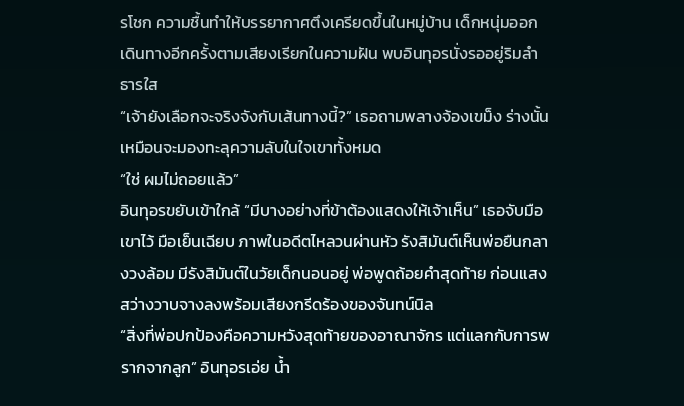รโชก ความชื้นทำให้บรรยากาศตึงเครียดขึ้นในหมู่บ้าน เด็กหนุ่มออกเดินทางอีกครั้งตามเสียงเรียกในความฝัน พบอินทุอรนั่งรออยู่ริมลำธารใส
“เจ้ายังเลือกจะจริงจังกับเส้นทางนี้?” เธอถามพลางจ้องเขม็ง ร่างนั้นเหมือนจะมองทะลุความลับในใจเขาทั้งหมด
“ใช่ ผมไม่ถอยแล้ว”
อินทุอรขยับเข้าใกล้ “มีบางอย่างที่ข้าต้องแสดงให้เจ้าเห็น” เธอจับมือเขาไว้ มือเย็นเฉียบ ภาพในอดีตไหลวนผ่านหัว รังสิมันต์เห็นพ่อยืนกลางวงล้อม มีรังสิมันต์ในวัยเด็กนอนอยู่ พ่อพูดถ้อยคำสุดท้าย ก่อนแสงสว่างวาบจางลงพร้อมเสียงกรีดร้องของจันทน์นิล
“สิ่งที่พ่อปกป้องคือความหวังสุดท้ายของอาณาจักร แต่แลกกับการพรากจากลูก” อินทุอรเอ่ย น้ำ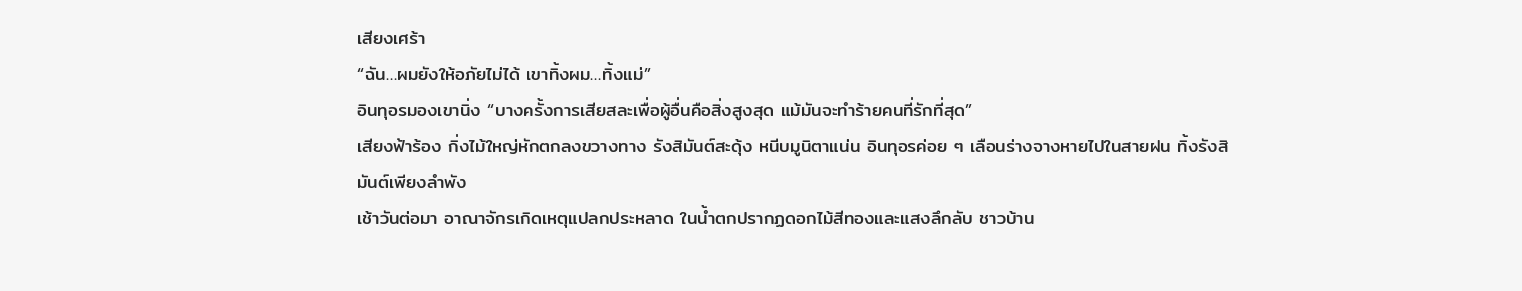เสียงเศร้า
“ฉัน…ผมยังให้อภัยไม่ได้ เขาทิ้งผม…ทิ้งแม่”
อินทุอรมองเขานิ่ง “บางครั้งการเสียสละเพื่อผู้อื่นคือสิ่งสูงสุด แม้มันจะทำร้ายคนที่รักที่สุด”
เสียงฟ้าร้อง กิ่งไม้ใหญ่หักตกลงขวางทาง รังสิมันต์สะดุ้ง หนีบมูนิตาแน่น อินทุอรค่อย ๆ เลือนร่างจางหายไปในสายฝน ทิ้งรังสิมันต์เพียงลำพัง
เช้าวันต่อมา อาณาจักรเกิดเหตุแปลกประหลาด ในน้ำตกปรากฏดอกไม้สีทองและแสงลึกลับ ชาวบ้าน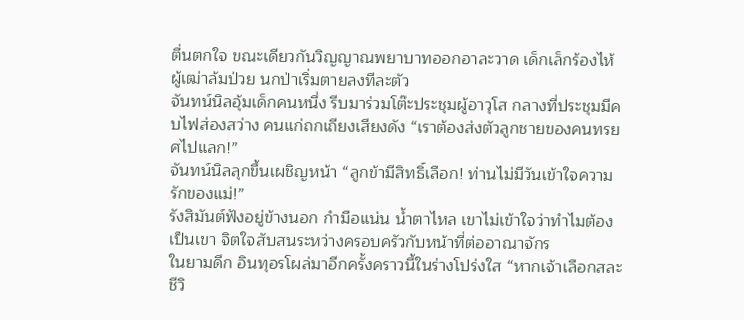ตื่นตกใจ ขณะเดียวกันวิญญาณพยาบาทออกอาละวาด เด็กเล็กร้องไห้ ผู้เฒ่าล้มป่วย นกป่าเริ่มตายลงทีละตัว
จันทน์นิลอุ้มเด็กคนหนึ่ง รีบมาร่วมโต๊ะประชุมผู้อาวุโส กลางที่ประชุมมีคบไฟส่องสว่าง คนแก่ถกเถียงเสียงดัง “เราต้องส่งตัวลูกชายของคนทรยศไปแลก!”
จันทน์นิลลุกขึ้นเผชิญหน้า “ลูกข้ามีสิทธิ์เลือก! ท่านไม่มีวันเข้าใจความรักของแม่!”
รังสิมันต์ฟังอยู่ข้างนอก กำมือแน่น น้ำตาไหล เขาไม่เข้าใจว่าทำไมต้องเป็นเขา จิตใจสับสนระหว่างครอบครัวกับหน้าที่ต่ออาณาจักร
ในยามดึก อินทุอรโผล่มาอีกครั้งคราวนี้ในร่างโปร่งใส “หากเจ้าเลือกสละชีวิ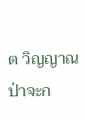ต วิญญาณป่าจะก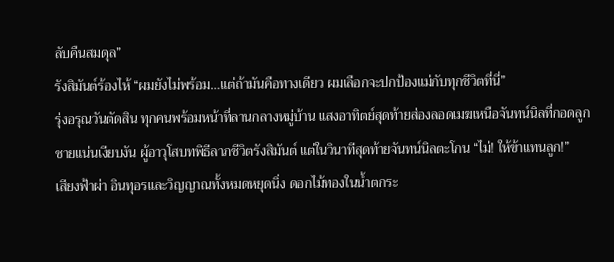ลับคืนสมดุล”
รังสิมันต์ร้องไห้ “ผมยังไม่พร้อม…แต่ถ้ามันคือทางเดียว ผมเลือกจะปกป้องแม่กับทุกชีวิตที่นี่”
รุ่งอรุณวันตัดสิน ทุกคนพร้อมหน้าที่ลานกลางหมู่บ้าน แสงอาทิตย์สุดท้ายส่องลอดเมฆเหนือจันทน์นิลที่กอดลูกชายแน่นเงียบงัน ผู้อาวุโสบทพิธีลาภชีวิตรังสิมันต์ แต่ในวินาทีสุดท้ายจันทน์นิลตะโกน “ไม่! ให้ข้าแทนลูก!”
เสียงฟ้าผ่า อินทุอรและวิญญาณทั้งหมดหยุดนิ่ง ดอกไม้ทองในน้ำตกระ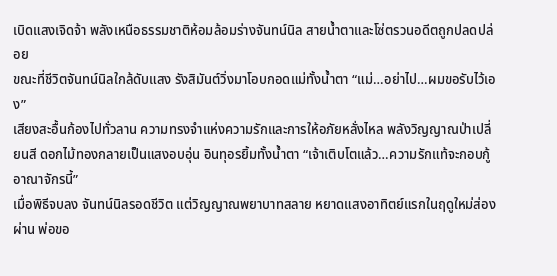เบิดแสงเจิดจ้า พลังเหนือธรรมชาติห้อมล้อมร่างจันทน์นิล สายน้ำตาและโซ่ตรวนอดีตถูกปลดปล่อย
ขณะที่ชีวิตจันทน์นิลใกล้ดับแสง รังสิมันต์วิ่งมาโอบกอดแม่ทั้งน้ำตา “แม่…อย่าไป…ผมขอรับไว้เอง”
เสียงสะอื้นก้องไปทั่วลาน ความทรงจำแห่งความรักและการให้อภัยหลั่งไหล พลังวิญญาณป่าเปลี่ยนสี ดอกไม้ทองกลายเป็นแสงอบอุ่น อินทุอรยิ้มทั้งน้ำตา “เจ้าเติบโตแล้ว…ความรักแท้จะกอบกู้อาณาจักรนี้”
เมื่อพิธีจบลง จันทน์นิลรอดชีวิต แต่วิญญาณพยาบาทสลาย หยาดแสงอาทิตย์แรกในฤดูใหม่ส่องผ่าน พ่อขอ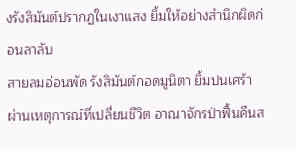งรังสิมันต์ปรากฏในเงาแสง ยิ้มให้อย่างสำนึกผิดก่อนลาลับ
สายลมอ่อนพัด รังสิมันต์กอดมูนิตา ยิ้มปนเศร้า ผ่านเหตุการณ์ที่เปลี่ยนชีวิต อาณาจักรป่าฟื้นคืนส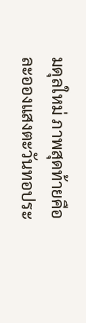มดุลใหม่ ภาพสุดท้ายคือละอองแสงตะวันทอประ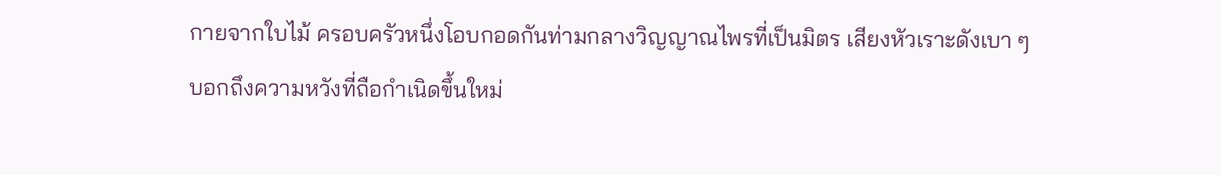กายจากใบไม้ ครอบครัวหนึ่งโอบกอดกันท่ามกลางวิญญาณไพรที่เป็นมิตร เสียงหัวเราะดังเบา ๆ บอกถึงความหวังที่ถือกำเนิดขึ้นใหม่